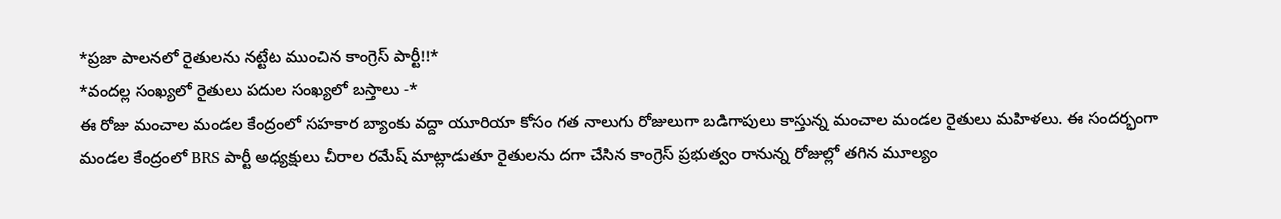*ప్రజా పాలనలో రైతులను నట్టేట ముంచిన కాంగ్రెస్ పార్టీ!!*
*వందల్ల సంఖ్యలో రైతులు పదుల సంఖ్యలో బస్తాలు -*
ఈ రోజు మంచాల మండల కేంద్రంలో సహకార బ్యాంకు వద్దా యూరియా కోసం గత నాలుగు రోజులుగా బడిగాపులు కాస్తున్న మంచాల మండల రైతులు మహిళలు. ఈ సందర్భంగా మండల కేంద్రంలో BRS పార్టీ అధ్యక్షులు చీరాల రమేష్ మాట్లాడుతూ రైతులను దగా చేసిన కాంగ్రెస్ ప్రభుత్వం రానున్న రోజుల్లో తగిన మూల్యం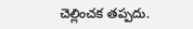చెల్లించక తప్పదు.